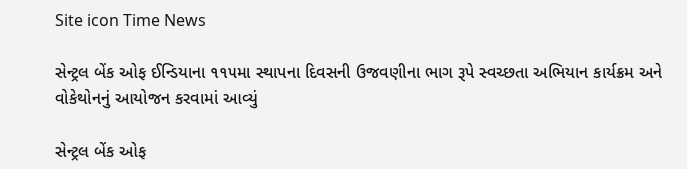Site icon Time News

સેન્ટ્રલ બેંક ઓફ ઈન્ડિયાના ૧૧૫મા સ્થાપના દિવસની ઉજવણીના ભાગ રૂપે સ્વચ્છતા અભિયાન કાર્યક્રમ અને વોકેથોનનું આયોજન કરવામાં આવ્યું

સેન્ટ્રલ બેંક ઓફ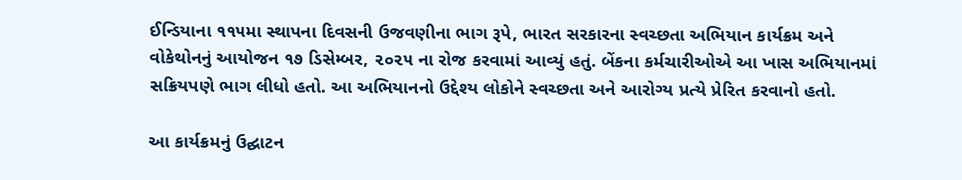ઈન્ડિયાના ૧૧૫મા સ્થાપના દિવસની ઉજવણીના ભાગ રૂપે, ભારત સરકારના સ્વચ્છતા અભિયાન કાર્યક્રમ અને વોકેથોનનું આયોજન ૧૭ ડિસેમ્બર, ૨૦૨૫ ના રોજ કરવામાં આવ્યું હતું. બેંકના કર્મચારીઓએ આ ખાસ અભિયાનમાં સક્રિયપણે ભાગ લીધો હતો. આ અભિયાનનો ઉદ્દેશ્ય લોકોને સ્વચ્છતા અને આરોગ્ય પ્રત્યે પ્રેરિત કરવાનો હતો.

આ કાર્યક્રમનું ઉદ્ઘાટન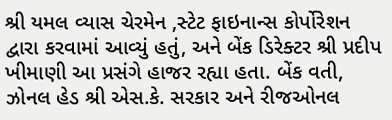શ્રી યમલ વ્યાસ ચેરમેન ,સ્ટેટ ફાઇનાન્સ કોર્પોરેશન દ્વારા કરવામાં આવ્યું હતું, અને બેંક ડિરેક્ટર શ્રી પ્રદીપ ખીમાણી આ પ્રસંગે હાજર રહ્યા હતા. બેંક વતી, ઝોનલ હેડ શ્રી એસ.કે. સરકાર અને રીજઓનલ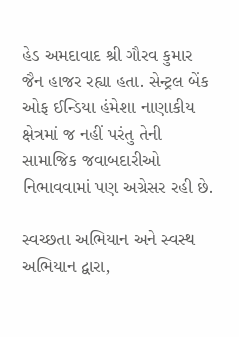હેડ અમદાવાદ શ્રી ગૌરવ કુમાર જૈન હાજર રહ્યા હતા. સેન્ટ્રલ બેંક ઓફ ઈન્ડિયા હંમેશા નાણાકીય ક્ષેત્રમાં જ નહીં પરંતુ તેની સામાજિક જવાબદારીઓ નિભાવવામાં પણ અગ્રેસર રહી છે.

સ્વચ્છતા અભિયાન અને સ્વસ્થ અભિયાન દ્વારા,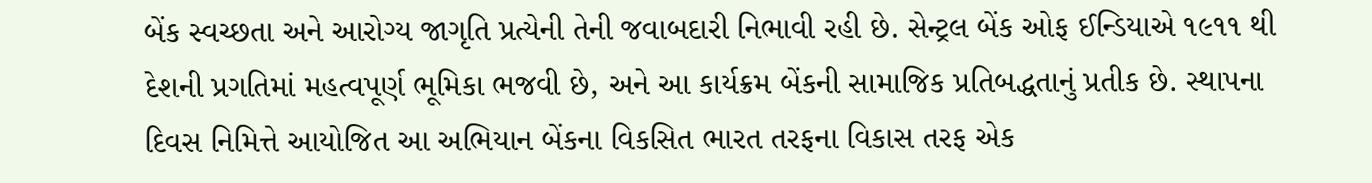બેંક સ્વચ્છતા અને આરોગ્ય જાગૃતિ પ્રત્યેની તેની જવાબદારી નિભાવી રહી છે. સેન્ટ્રલ બેંક ઓફ ઈન્ડિયાએ ૧૯૧૧ થી દેશની પ્રગતિમાં મહત્વપૂર્ણ ભૂમિકા ભજવી છે, અને આ કાર્યક્રમ બેંકની સામાજિક પ્રતિબદ્ધતાનું પ્રતીક છે. સ્થાપના દિવસ નિમિત્તે આયોજિત આ અભિયાન બેંકના વિકસિત ભારત તરફના વિકાસ તરફ એક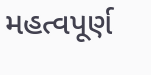મહત્વપૂર્ણ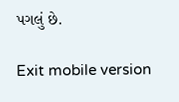પગલું છે.

Exit mobile version